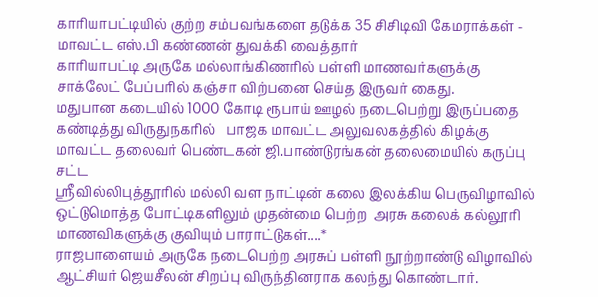காரியாபட்டியில் குற்ற சம்பவங்களை தடுக்க 35 சிசிடிவி கேமராக்கள் - மாவட்ட எஸ்.பி கண்ணன் துவக்கி வைத்தார்
காரியாபட்டி அருகே மல்லாங்கிணரில் பள்ளி மாணவர்களுக்கு சாக்லேட் பேப்பரில் கஞ்சா விற்பனை செய்த இருவர் கைது.
மதுபான கடையில் 1000 கோடி ரூபாய் ஊழல் நடைபெற்று இருப்பதை கண்டித்து விருதுநகரில்   பாஜக மாவட்ட அலுவலகத்தில் கிழக்கு மாவட்ட தலைவர் பெண்டகன் ஜி.பாண்டுரங்கன் தலைமையில் கருப்பு சட்ட
ஸ்ரீவில்லிபுத்தூரில் மல்லி வள நாட்டின் கலை இலக்கிய பெருவிழாவில் ஒட்டுமொத்த போட்டிகளிலும் முதன்மை பெற்ற  அரசு கலைக் கல்லூரி மாணவிகளுக்கு குவியும் பாராட்டுகள்....*
ராஜபாளையம் அருகே நடைபெற்ற அரசுப் பள்ளி நூற்றாண்டு விழாவில் ஆட்சியர் ஜெயசீலன் சிறப்பு விருந்தினராக கலந்து கொண்டார்.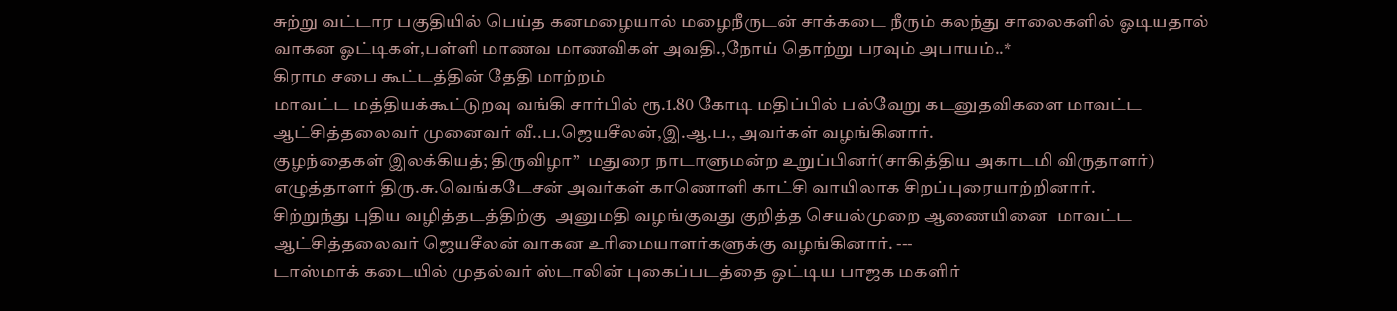சுற்று வட்டார பகுதியில் பெய்த கனமழையால் மழைநீருடன் சாக்கடை நீரும் கலந்து சாலைகளில் ஓடியதால் வாகன ஓட்டிகள்,பள்ளி மாணவ மாணவிகள் அவதி.,நோய் தொற்று பரவும் அபாயம்..*
கிராம சபை கூட்டத்தின் தேதி மாற்றம்
மாவட்ட மத்தியக்கூட்டுறவு வங்கி சார்பில் ரூ.1.80 கோடி மதிப்பில் பல்வேறு கடனுதவிகளை மாவட்ட ஆட்சித்தலைவர் முனைவர் வீ..ப.ஜெயசீலன்,இ.ஆ.ப., அவர்கள் வழங்கினார்.
குழந்தைகள் இலக்கியத்; திருவிழா”  மதுரை நாடாளுமன்ற உறுப்பினர்(சாகித்திய அகாடமி விருதாளர்) எழுத்தாளர் திரு.சு.வெங்கடேசன் அவர்கள் காணொளி காட்சி வாயிலாக சிறப்புரையாற்றினார்.
சிற்றுந்து புதிய வழித்தடத்திற்கு  அனுமதி வழங்குவது குறித்த செயல்முறை ஆணையினை  மாவட்ட ஆட்சித்தலைவர் ஜெயசீலன் வாகன உரிமையாளர்களுக்கு வழங்கினார். ---
டாஸ்மாக் கடையில் முதல்வர் ஸ்டாலின் புகைப்படத்தை ஒட்டிய பாஜக மகளிர்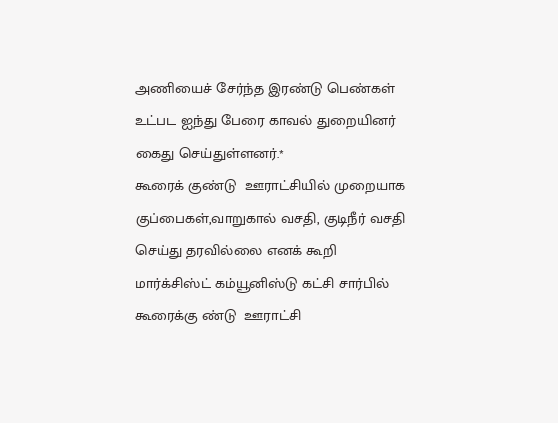அணியைச் சேர்ந்த இரண்டு பெண்கள் உட்பட ஐந்து பேரை காவல் துறையினர் கைது செய்துள்ளனர்.*
கூரைக் குண்டு  ஊராட்சியில் முறையாக குப்பைகள்,வாறுகால் வசதி, குடிநீர் வசதி செய்து தரவில்லை எனக் கூறி  மார்க்சிஸ்ட் கம்யூனிஸ்டு கட்சி சார்பில்  கூரைக்கு ண்டு  ஊராட்சி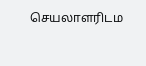செயலாளரிடம